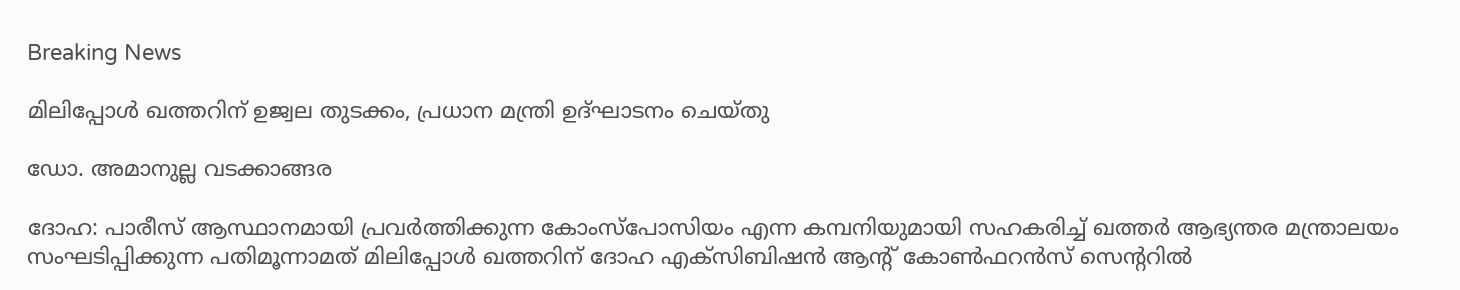Breaking News

മിലിപ്പോള്‍ ഖത്തറിന് ഉജ്വല തുടക്കം, പ്രധാന മന്ത്രി ഉദ്ഘാടനം ചെയ്തു

ഡോ. അമാനുല്ല വടക്കാങ്ങര

ദോഹ: പാരീസ് ആസ്ഥാനമായി പ്രവര്‍ത്തിക്കുന്ന കോംസ്പോസിയം എന്ന കമ്പനിയുമായി സഹകരിച്ച് ഖത്തര്‍ ആഭ്യന്തര മന്ത്രാലയം സംഘടിപ്പിക്കുന്ന പതിമൂന്നാമത് മിലിപ്പോള്‍ ഖത്തറിന് ദോഹ എക്‌സിബിഷന്‍ ആന്റ് കോണ്‍ഫറന്‍സ് സെന്ററില്‍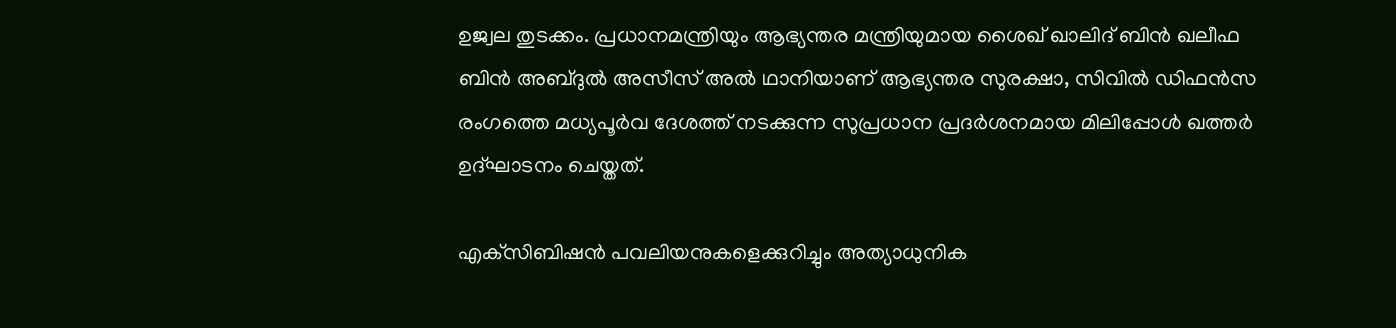ഉജ്വല തുടക്കം. പ്രധാനമന്ത്രിയും ആഭ്യന്തര മന്ത്രിയുമായ ശൈഖ് ഖാലിദ് ബിന്‍ ഖലീഫ ബിന്‍ അബ്ദുല്‍ അസീസ് അല്‍ ഥാനിയാണ് ആഭ്യന്തര സുരക്ഷാ, സിവില്‍ ഡിഫന്‍സ രംഗത്തെ മധ്യപൂര്‍വ ദേശത്ത് നടക്കുന്ന സുപ്രധാന പ്രദര്‍ശനമായ മിലിപ്പോള്‍ ഖത്തര്‍ ഉദ്ഘാടനം ചെയ്തത്.

എക്‌സിബിഷന്‍ പവലിയനുകളെക്കുറിച്ചും അത്യാധുനിക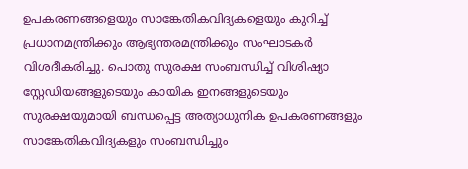ഉപകരണങ്ങളെയും സാങ്കേതികവിദ്യകളെയും കുറിച്ച് പ്രധാനമന്ത്രിക്കും ആഭ്യന്തരമന്ത്രിക്കും സംഘാടകര്‍ വിശദീകരിച്ചു. പൊതു സുരക്ഷ സംബന്ധിച്ച് വിശിഷ്യാ സ്റ്റേഡിയങ്ങളുടെയും കായിക ഇനങ്ങളുടെയും സുരക്ഷയുമായി ബന്ധപ്പെട്ട അത്യാധുനിക ഉപകരണങ്ങളും സാങ്കേതികവിദ്യകളും സംബന്ധിച്ചും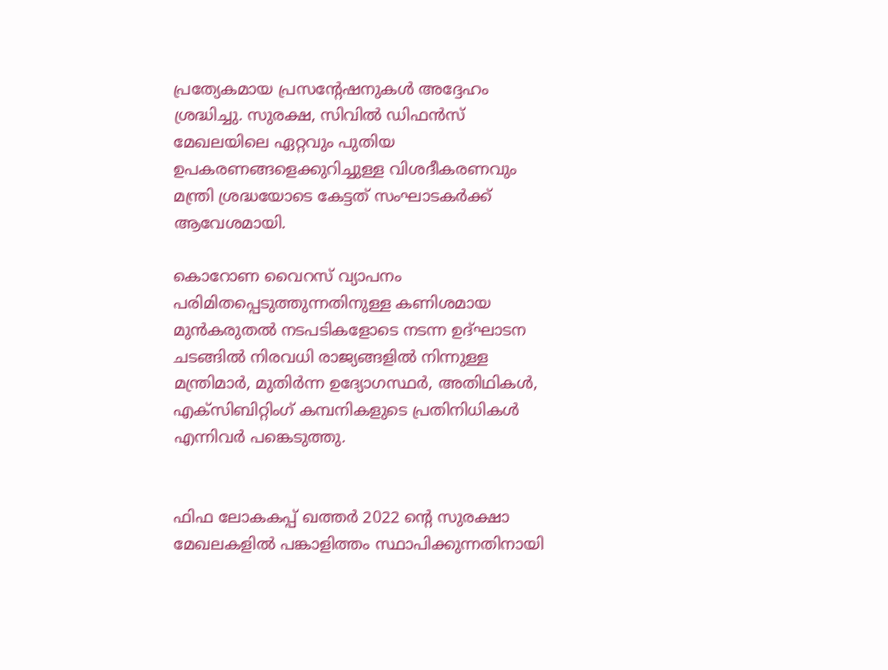പ്രത്യേകമായ പ്രസന്റേഷനുകള്‍ അദ്ദേഹം ശ്രദ്ധിച്ചു. സുരക്ഷ, സിവില്‍ ഡിഫന്‍സ് മേഖലയിലെ ഏറ്റവും പുതിയ ഉപകരണങ്ങളെക്കുറിച്ചുള്ള വിശദീകരണവും മന്ത്രി ശ്രദ്ധയോടെ കേട്ടത് സംഘാടകര്‍ക്ക് ആവേശമായി.

കൊറോണ വൈറസ് വ്യാപനം പരിമിതപ്പെടുത്തുന്നതിനുള്ള കണിശമായ മുന്‍കരുതല്‍ നടപടികളോടെ നടന്ന ഉദ്ഘാടന ചടങ്ങില്‍ നിരവധി രാജ്യങ്ങളില്‍ നിന്നുള്ള മന്ത്രിമാര്‍, മുതിര്‍ന്ന ഉദ്യോഗസ്ഥര്‍, അതിഥികള്‍, എക്സിബിറ്റിംഗ് കമ്പനികളുടെ പ്രതിനിധികള്‍ എന്നിവര്‍ പങ്കെടുത്തു.


ഫിഫ ലോകകപ്പ് ഖത്തര്‍ 2022 ന്റെ സുരക്ഷാ മേഖലകളില്‍ പങ്കാളിത്തം സ്ഥാപിക്കുന്നതിനായി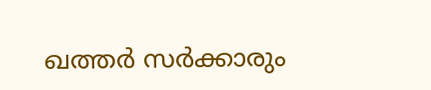ഖത്തര്‍ സര്‍ക്കാരും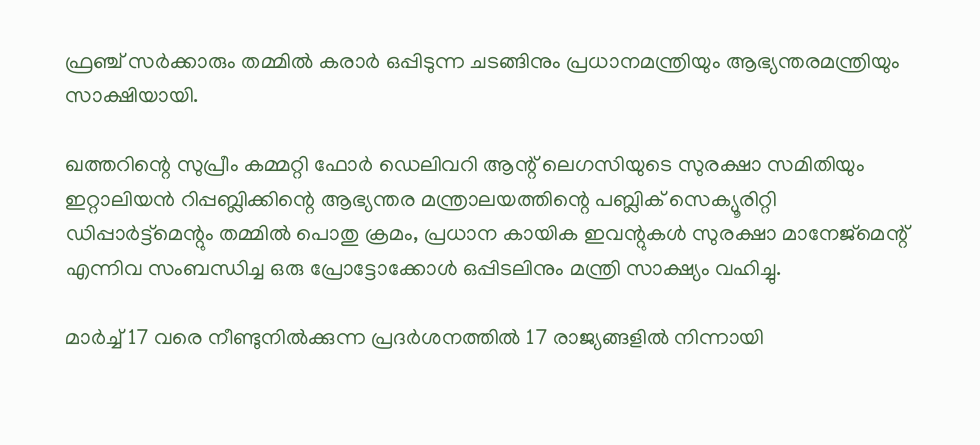ഫ്രഞ്ച് സര്‍ക്കാരും തമ്മില്‍ കരാര്‍ ഒപ്പിടുന്ന ചടങ്ങിനും പ്രധാനമന്ത്രിയും ആഭ്യന്തരമന്ത്രിയും സാക്ഷിയായി.

ഖത്തറിന്റെ സുപ്രീം കമ്മറ്റി ഫോര്‍ ഡെലിവറി ആന്റ് ലെഗസിയുടെ സുരക്ഷാ സമിതിയും ഇറ്റാലിയന്‍ റിപ്പബ്ലിക്കിന്റെ ആഭ്യന്തര മന്ത്രാലയത്തിന്റെ പബ്ലിക് സെക്യൂരിറ്റി ഡിപ്പാര്‍ട്ട്‌മെന്റും തമ്മില്‍ പൊതു ക്രമം, പ്രധാന കായിക ഇവന്റുകള്‍ സുരക്ഷാ മാനേജ്മെന്റ് എന്നിവ സംബന്ധിച്ച ഒരു പ്രോട്ടോക്കോള്‍ ഒപ്പിടലിനും മന്ത്രി സാക്ഷ്യം വഹിച്ചു.

മാര്‍ച്ച് 17 വരെ നീണ്ടുനില്‍ക്കുന്ന പ്രദര്‍ശനത്തില്‍ 17 രാജ്യങ്ങളില്‍ നിന്നായി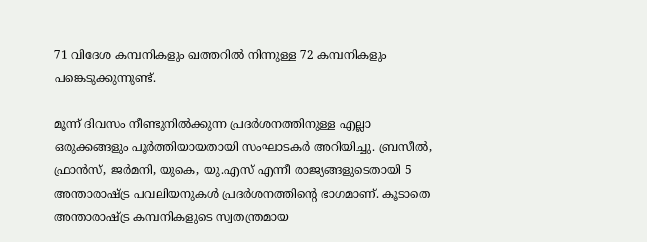71 വിദേശ കമ്പനികളും ഖത്തറില്‍ നിന്നുള്ള 72 കമ്പനികളും പങ്കെടുക്കുന്നുണ്ട്.

മൂന്ന് ദിവസം നീണ്ടുനില്‍ക്കുന്ന പ്രദര്‍ശനത്തിനുള്ള എല്ലാ ഒരുക്കങ്ങളും പൂര്‍ത്തിയായതായി സംഘാടകര്‍ അറിയിച്ചു. ബ്രസീല്‍, ഫ്രാന്‍സ്, ജര്‍മനി, യുകെ, യു.എസ് എന്നീ രാജ്യങ്ങളുടെതായി 5 അന്താരാഷ്ട്ര പവലിയനുകള്‍ പ്രദര്‍ശനത്തിന്റെ ഭാഗമാണ്. കൂടാതെ അന്താരാഷ്ട്ര കമ്പനികളുടെ സ്വതന്ത്രമായ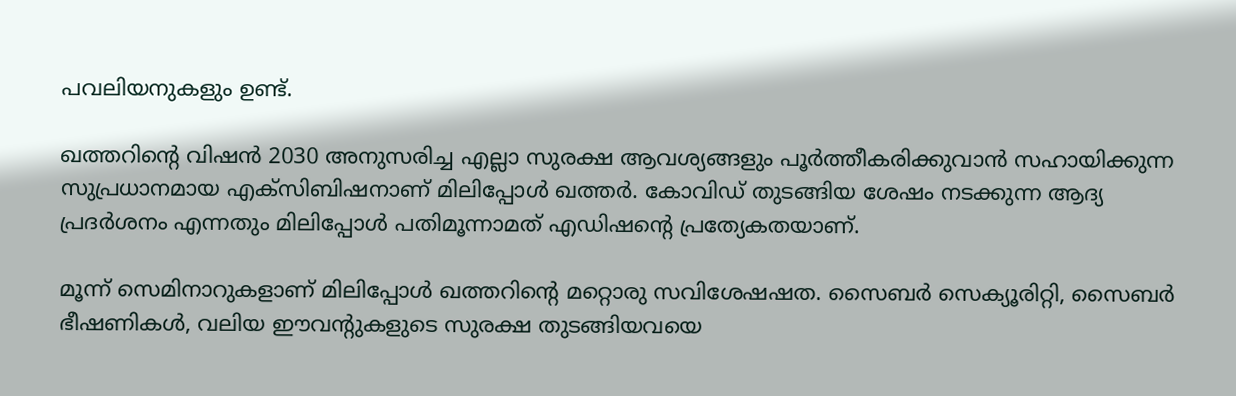പവലിയനുകളും ഉണ്ട്.

ഖത്തറിന്റെ വിഷന്‍ 2030 അനുസരിച്ച എല്ലാ സുരക്ഷ ആവശ്യങ്ങളും പൂര്‍ത്തീകരിക്കുവാന്‍ സഹായിക്കുന്ന സുപ്രധാനമായ എക്സിബിഷനാണ് മിലിപ്പോള്‍ ഖത്തര്‍. കോവിഡ് തുടങ്ങിയ ശേഷം നടക്കുന്ന ആദ്യ പ്രദര്‍ശനം എന്നതും മിലിപ്പോള്‍ പതിമൂന്നാമത് എഡിഷന്റെ പ്രത്യേകതയാണ്.

മൂന്ന് സെമിനാറുകളാണ് മിലിപ്പോള്‍ ഖത്തറിന്റെ മറ്റൊരു സവിശേഷഷത. സൈബര്‍ സെക്യൂരിറ്റി, സൈബര്‍ ഭീഷണികള്‍, വലിയ ഈവന്റുകളുടെ സുരക്ഷ തുടങ്ങിയവയെ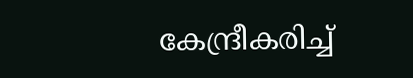കേന്ദ്രീകരിച്ച്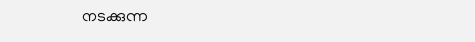നടക്കുന്ന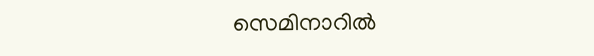സെമിനാറില്‍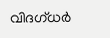വിദഗ്ധര്‍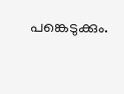പങ്കെടുക്കും.